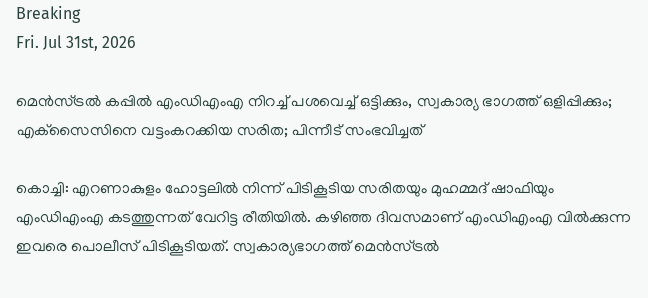Breaking
Fri. Jul 31st, 2026

മെന്‍സ്ട്രല്‍ കപ്പില്‍ എംഡിഎംഎ നിറച്ച് പശവെച്ച് ഒട്ടിക്കും, സ്വകാര്യ ഭാഗത്ത് ഒളിപ്പിക്കും; എക്‌സൈസിനെ വട്ടംകറക്കിയ സരിത; പിന്നീട് സംഭവിച്ചത്

കൊച്ചി: എറണാകുളം ഹോട്ടലില്‍ നിന്ന് പിടികൂടിയ സരിതയും മുഹമ്മദ് ഷാഫിയും എംഡിഎംഎ കടത്തുന്നത് വേറിട്ട രീതിയില്‍. കഴിഞ്ഞ ദിവസമാണ് എംഡിഎംഎ വില്‍ക്കുന്ന ഇവരെ പൊലീസ് പിടികൂടിയത്. സ്വകാര്യഭാഗത്ത് മെന്‍സ്ട്രല്‍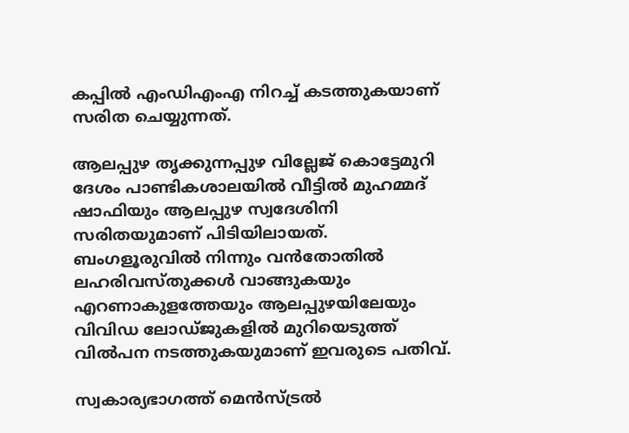കപ്പില്‍ എംഡിഎംഎ നിറച്ച് കടത്തുകയാണ് സരിത ചെയ്യുന്നത്.

ആലപ്പുഴ തൃക്കുന്നപ്പുഴ വില്ലേജ് കൊട്ടേമുറി ദേശം പാണ്ടികശാലയില്‍ വീട്ടില്‍ മുഹമ്മദ് ഷാഫിയും ആലപ്പുഴ സ്വദേശിനി സരിതയുമാണ് പിടിയിലായത്. ബംഗളൂരുവില്‍ നിന്നും വന്‍തോതില്‍ ലഹരിവസ്തുക്കള്‍ വാങ്ങുകയും എറണാകുളത്തേയും ആലപ്പുഴയിലേയും വിവിഡ ലോഡ്ജുകളില്‍ മുറിയെടുത്ത് വില്‍പന നടത്തുകയുമാണ് ഇവരുടെ പതിവ്.

സ്വകാര്യഭാഗത്ത് മെന്‍സ്ട്രല്‍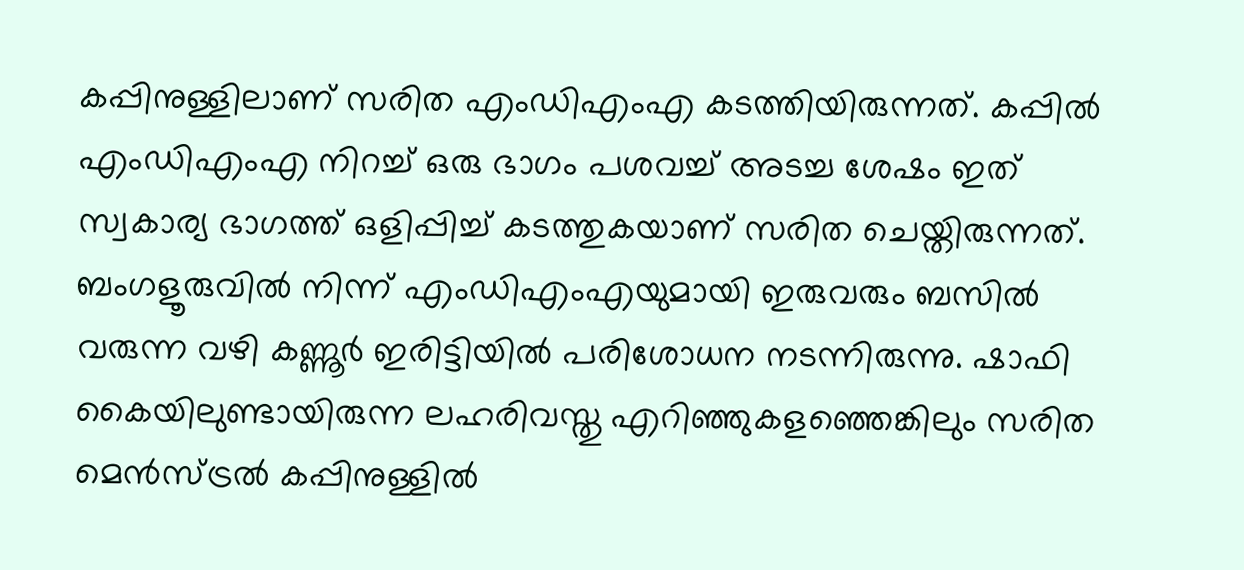കപ്പിനുള്ളിലാണ് സരിത എംഡിഎംഎ കടത്തിയിരുന്നത്. കപ്പില്‍ എംഡിഎംഎ നിറച്ച് ഒരു ഭാഗം പശവച്ച് അടച്ച ശേഷം ഇത് സ്വകാര്യ ഭാഗത്ത് ഒളിപ്പിച്ച് കടത്തുകയാണ് സരിത ചെയ്തിരുന്നത്. ബംഗളൂരുവില്‍ നിന്ന് എംഡിഎംഎയുമായി ഇരുവരും ബസില്‍ വരുന്ന വഴി കണ്ണൂര്‍ ഇരിട്ടിയില്‍ പരിശോധന നടന്നിരുന്നു. ഷാഫി കൈയിലുണ്ടായിരുന്ന ലഹരിവസ്തു എറിഞ്ഞുകളഞ്ഞെങ്കിലും സരിത മെന്‍സ്ട്രല്‍ കപ്പിനുള്ളില്‍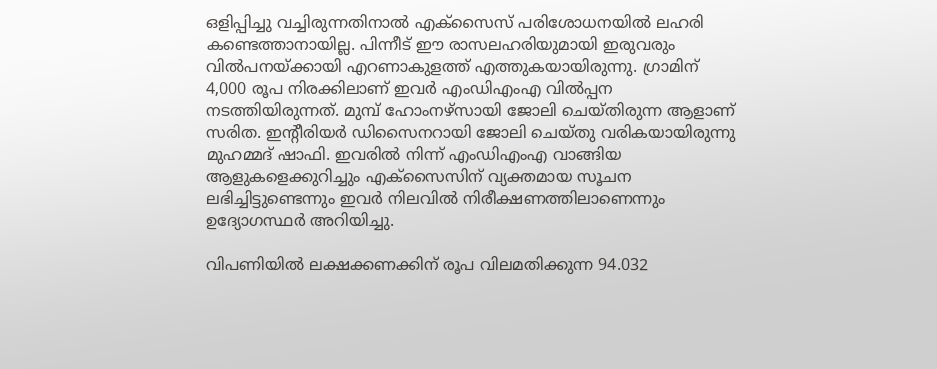ഒളിപ്പിച്ചു വച്ചിരുന്നതിനാല്‍ എക്‌സൈസ് പരിശോധനയില്‍ ലഹരി കണ്ടെത്താനായില്ല. പിന്നീട് ഈ രാസലഹരിയുമായി ഇരുവരും വില്‍പനയ്ക്കായി എറണാകുളത്ത് എത്തുകയായിരുന്നു. ഗ്രാമിന് 4,000 രൂപ നിരക്കിലാണ് ഇവര്‍ എംഡിഎംഎ വില്‍പ്പന നടത്തിയിരുന്നത്. മുമ്പ് ഹോംനഴ്‌സായി ജോലി ചെയ്തിരുന്ന ആളാണ് സരിത. ഇന്റീരിയര്‍ ഡിസൈനറായി ജോലി ചെയ്തു വരികയായിരുന്നു മുഹമ്മദ് ഷാഫി. ഇവരില്‍ നിന്ന് എംഡിഎംഎ വാങ്ങിയ ആളുകളെക്കുറിച്ചും എക്‌സൈസിന് വ്യക്തമായ സൂചന ലഭിച്ചിട്ടുണ്ടെന്നും ഇവര്‍ നിലവില്‍ നിരീക്ഷണത്തിലാണെന്നും ഉദ്യോഗസ്ഥര്‍ അറിയിച്ചു.

വിപണിയില്‍ ലക്ഷക്കണക്കിന് രൂപ വിലമതിക്കുന്ന 94.032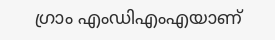ഗ്രാം എംഡിഎംഎയാണ്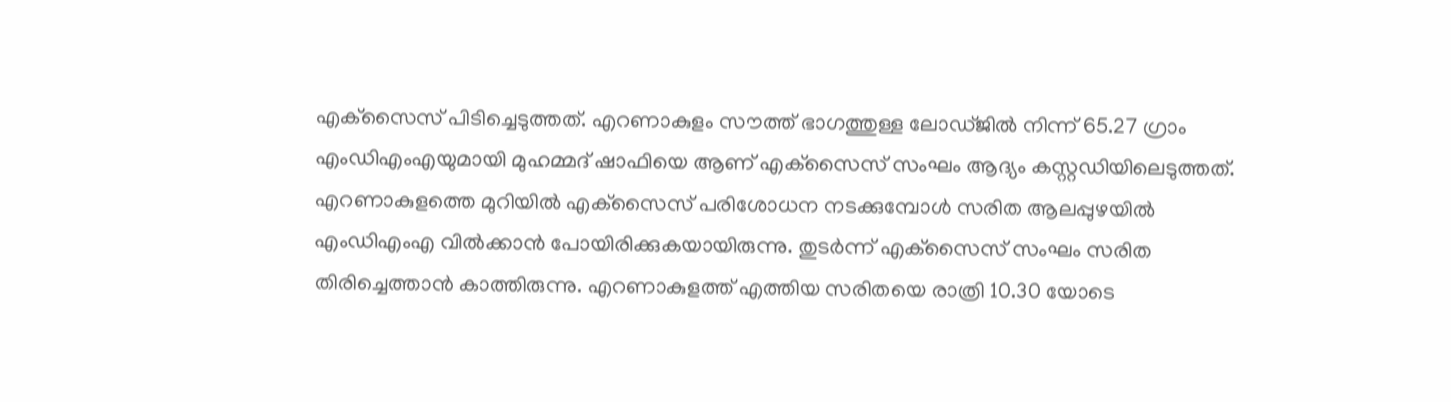എക്‌സൈസ് പിടിച്ചെടുത്തത്. എറണാകുളം സൗത്ത് ഭാഗത്തുള്ള ലോഡ്ജില്‍ നിന്ന് 65.27 ഗ്രാം എംഡിഎംഎയുമായി മുഹമ്മദ് ഷാഫിയെ ആണ് എക്‌സൈസ് സംഘം ആദ്യം കസ്റ്റഡിയിലെടുത്തത്. എറണാകുളത്തെ മുറിയില്‍ എക്‌സൈസ് പരിശോധന നടക്കുമ്പോള്‍ സരിത ആലപ്പുഴയില്‍ എംഡിഎംഎ വില്‍ക്കാന്‍ പോയിരിക്കുകയായിരുന്നു. തുടര്‍ന്ന് എക്‌സൈസ് സംഘം സരിത തിരിച്ചെത്താന്‍ കാത്തിരുന്നു. എറണാകുളത്ത് എത്തിയ സരിതയെ രാത്രി 10.30 യോടെ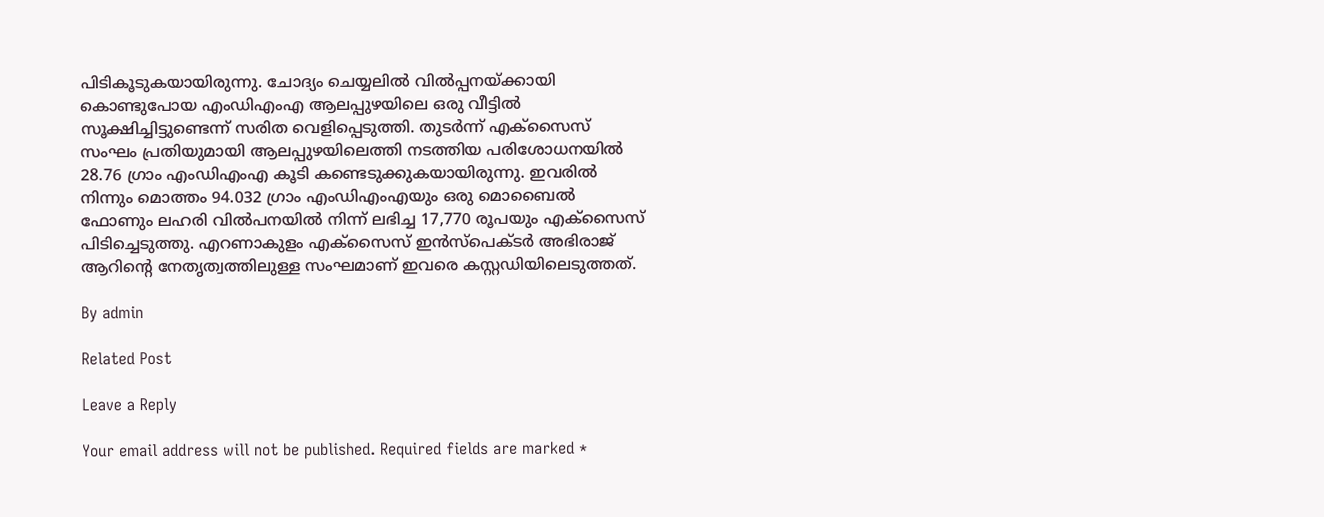പിടികൂടുകയായിരുന്നു. ചോദ്യം ചെയ്യലില്‍ വില്‍പ്പനയ്ക്കായി കൊണ്ടുപോയ എംഡിഎംഎ ആലപ്പുഴയിലെ ഒരു വീട്ടില്‍ സൂക്ഷിച്ചിട്ടുണ്ടെന്ന് സരിത വെളിപ്പെടുത്തി. തുടര്‍ന്ന് എക്‌സൈസ് സംഘം പ്രതിയുമായി ആലപ്പുഴയിലെത്തി നടത്തിയ പരിശോധനയില്‍ 28.76 ഗ്രാം എംഡിഎംഎ കൂടി കണ്ടെടുക്കുകയായിരുന്നു. ഇവരില്‍ നിന്നും മൊത്തം 94.032 ഗ്രാം എംഡിഎംഎയും ഒരു മൊബൈല്‍ ഫോണും ലഹരി വില്‍പനയില്‍ നിന്ന് ലഭിച്ച 17,770 രൂപയും എക്‌സൈസ് പിടിച്ചെടുത്തു. എറണാകുളം എക്‌സൈസ് ഇന്‍സ്‌പെക്ടര്‍ അഭിരാജ് ആറിന്റെ നേതൃത്വത്തിലുള്ള സംഘമാണ് ഇവരെ കസ്റ്റഡിയിലെടുത്തത്.

By admin

Related Post

Leave a Reply

Your email address will not be published. Required fields are marked *